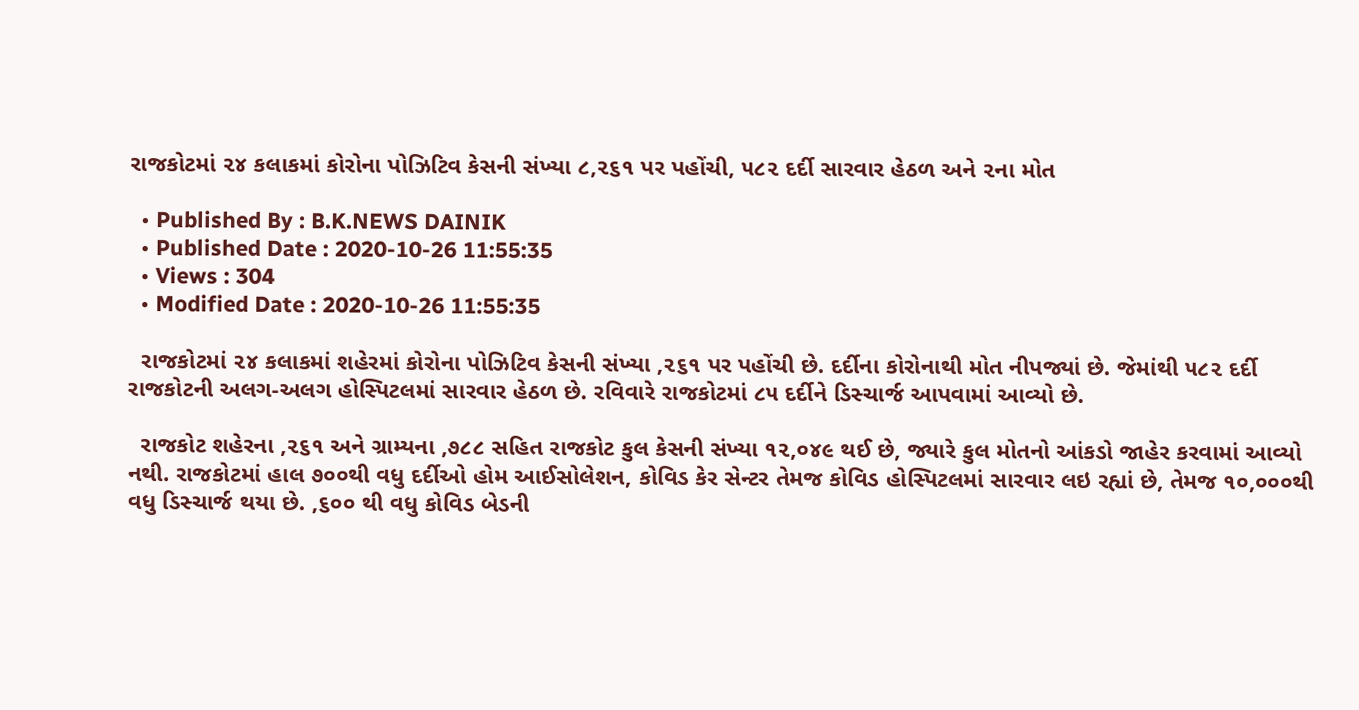રાજકોટમાં ૨૪ કલાકમાં કોરોના પોઝિટિવ કેસની સંખ્યા ૮,૨૬૧ પર પહોંચી, ૫૮૨ દર્દી સારવાર હેઠળ અને ૨ના મોત

  • Published By : B.K.NEWS DAINIK
  • Published Date : 2020-10-26 11:55:35
  • Views : 304
  • Modified Date : 2020-10-26 11:55:35

  રાજકોટમાં ૨૪ કલાકમાં શહેરમાં કોરોના પોઝિટિવ કેસની સંખ્યા ,૨૬૧ પર પહોંચી છે. દર્દીના કોરોનાથી મોત નીપજ્યાં છે. જેમાંથી ૫૮૨ દર્દી રાજકોટની અલગ-અલગ હોસ્પિટલમાં સારવાર હેઠળ છે. રવિવારે રાજકોટમાં ૮૫ દર્દીને ડિસ્ચાર્જ આપવામાં આવ્યો છે.

  રાજકોટ શહેરના ,૨૬૧ અને ગ્રામ્યના ,૭૮૮ સહિત રાજકોટ કુલ કેસની સંખ્યા ૧૨,૦૪૯ થઈ છે, જ્યારે કુલ મોતનો આંકડો જાહેર કરવામાં આવ્યો નથી. રાજકોટમાં હાલ ૭૦૦થી વધુ દર્દીઓ હોમ આઈસોલેશન, કોવિડ કેર સેન્ટર તેમજ કોવિડ હોસ્પિટલમાં સારવાર લઇ રહ્યાં છે, તેમજ ૧૦,૦૦૦થી વધુ ડિસ્ચાર્જ થયા છે. ,૬૦૦ થી વધુ કોવિડ બેડની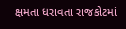ક્ષમતા ધરાવતા રાજકોટમાં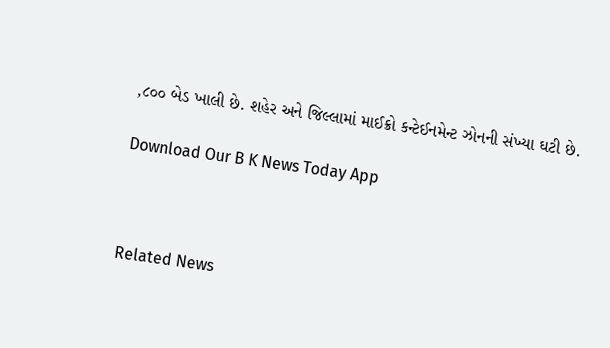,૮૦૦ બેડ ખાલી છે. શહેર અને જિલ્લામાં માઈક્રો કન્ટેઈનમેન્ટ ઝોનની સંખ્યા ઘટી છે.

Download Our B K News Today App



Related News